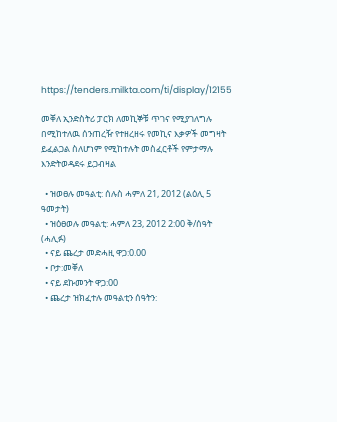https://tenders.milkta.com/ti/display/12155

መቐለ ኢንድስትሪ ፓርክ ለመኪኞቹ ጥገና የሚያገለግሉ በሚከተለዉ ሰንጠረዥ የተዘረዘሩ የመኪና እቃዎች መግዛት ይፈልጋል ስለሆነም የሚከተሉት መስፈርቶች የምታማሉ እንድትወዳደሩ ይጋብዛል

  • ዝወፀሉ መዓልቲ: ሰሉስ ሓምለ 21, 2012 (ልዕሊ 5 ዓመታት)
  • ዝዕፀወሉ መዓልቲ: ሓምለ 23, 2012 2:00 ቅ/ሰዓት (ሓሊፉ)
  • ናይ ጨረታ መድሓዚ ዋጋ:0.00
  • ቦታ:መቐለ
  • ናይ ደኩመንት ዋጋ:00
  • ጨረታ ዝክፈተሉ መዓልቲን ሰዓትን: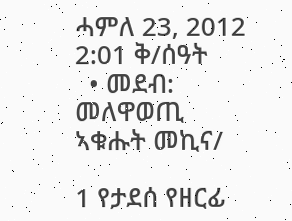ሓምለ 23, 2012 2:01 ቅ/ሰዓት
  • መደብ: መለዋወጢ ኣቁሑት መኪና/

1 የታደሰ የዘርፊ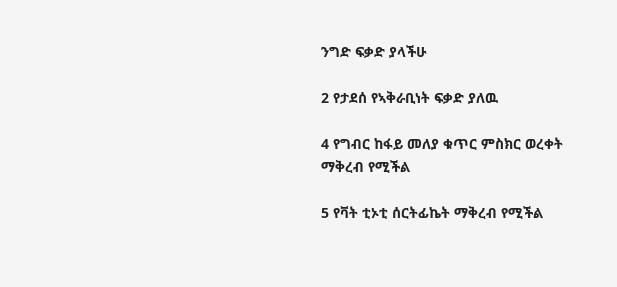ንግድ ፍቃድ ያላችሁ

2 የታደሰ የኣቅራቢነት ፍቃድ ያለዉ

4 የግብር ከፋይ መለያ ቁጥር ምስክር ወረቀት ማቅረብ የሚችል

5 የቫት ቲኦቲ ሰርትፊኬት ማቅረብ የሚችል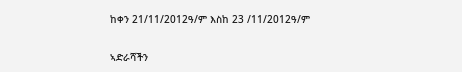ከቀን 21/11/2012ዓ/ም እስከ 23 /11/2012ዓ/ም

ኣድራሻችን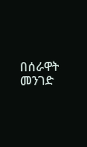በሰራዋት መንገድ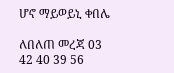ሆኖ ማይወይኒ ቀበሌ

ለበለጠ መረጃ 03 42 40 39 56